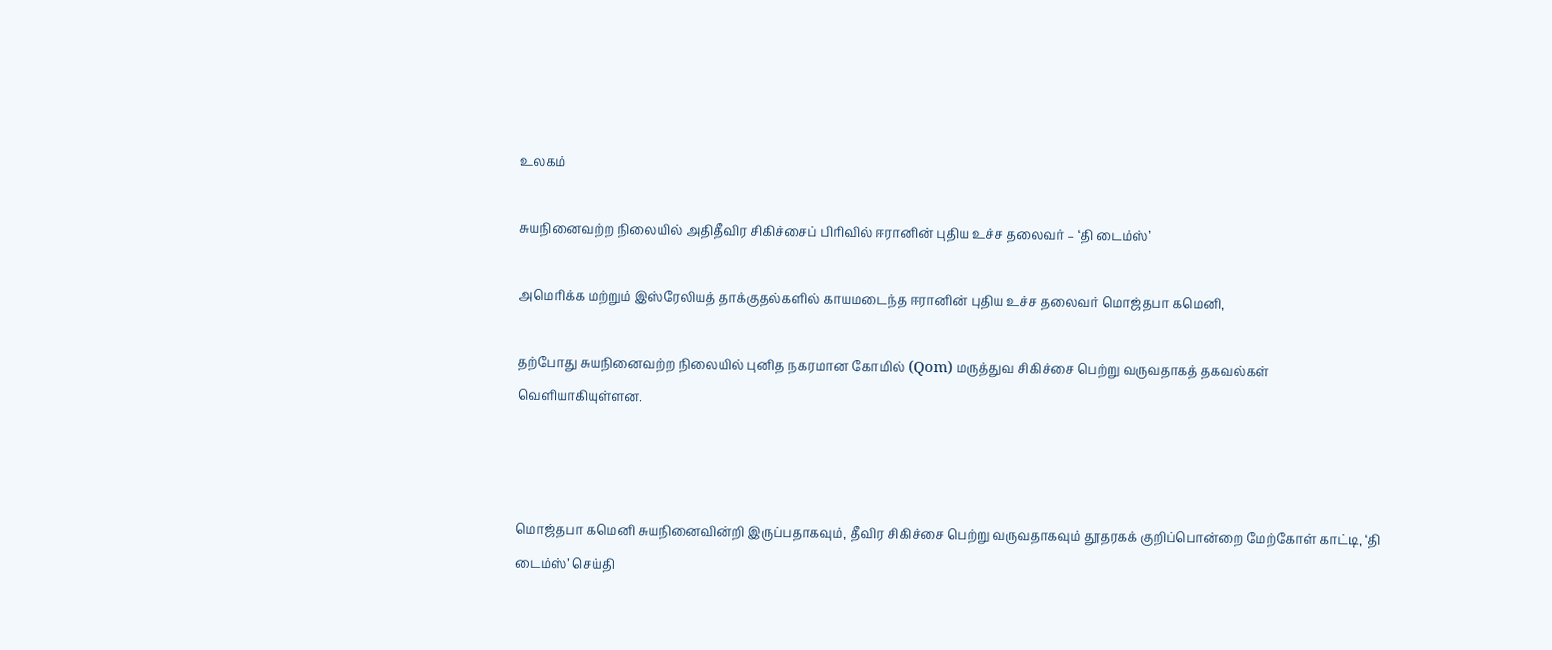உலகம்

சுயநினைவற்ற நிலையில் அதிதீவிர சிகிச்சைப் பிரிவில் ஈரானின் புதிய உச்ச தலைவர் – ‘தி டைம்ஸ்’

அமெரிக்க மற்றும் இஸ்ரேலியத் தாக்குதல்களில் காயமடைந்த ஈரானின் புதிய உச்ச தலைவர் மொஜ்தபா கமெனி,

தற்போது சுயநினைவற்ற நிலையில் புனித நகரமான கோமில் (Qom) மருத்துவ சிகிச்சை பெற்று வருவதாகத் தகவல்கள் வெளியாகியுள்ளன.



மொஜ்தபா கமெனி சுயநினைவின்றி இருப்பதாகவும், தீவிர சிகிச்சை பெற்று வருவதாகவும் தூதரகக் குறிப்பொன்றை மேற்கோள் காட்டி, ‘தி டைம்ஸ்’ செய்தி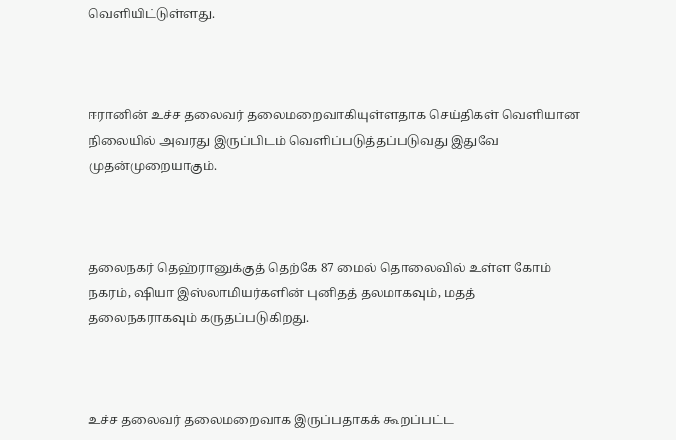வெளியிட்டுள்ளது.



ஈரானின் உச்ச தலைவர் தலைமறைவாகியுள்ளதாக செய்திகள் வெளியான நிலையில் அவரது இருப்பிடம் வெளிப்படுத்தப்படுவது இதுவே முதன்முறையாகும்.



தலைநகர் தெஹ்ரானுக்குத் தெற்கே 87 மைல் தொலைவில் உள்ள கோம் நகரம், ஷியா இஸ்லாமியர்களின் புனிதத் தலமாகவும், மதத் தலைநகராகவும் கருதப்படுகிறது.



உச்ச தலைவர் தலைமறைவாக இருப்பதாகக் கூறப்பட்ட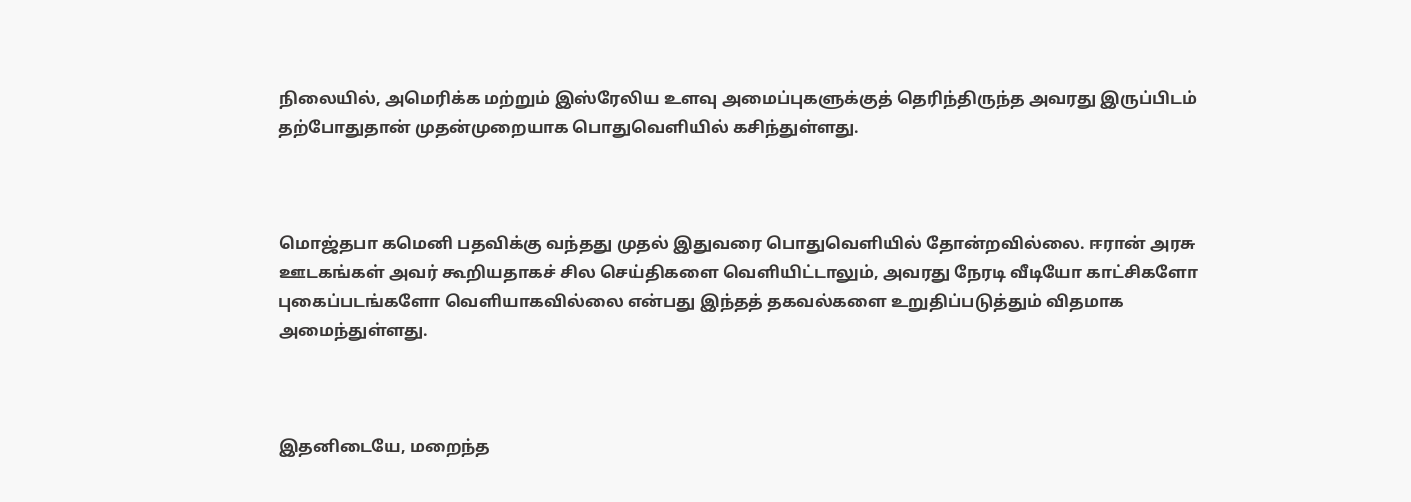நிலையில், அமெரிக்க மற்றும் இஸ்ரேலிய உளவு அமைப்புகளுக்குத் தெரிந்திருந்த அவரது இருப்பிடம் தற்போதுதான் முதன்முறையாக பொதுவெளியில் கசிந்துள்ளது.



மொஜ்தபா கமெனி பதவிக்கு வந்தது முதல் இதுவரை பொதுவெளியில் தோன்றவில்லை. ஈரான் அரசு ஊடகங்கள் அவர் கூறியதாகச் சில செய்திகளை வெளியிட்டாலும், அவரது நேரடி வீடியோ காட்சிகளோ புகைப்படங்களோ வெளியாகவில்லை என்பது இந்தத் தகவல்களை உறுதிப்படுத்தும் விதமாக அமைந்துள்ளது.



இதனிடையே, மறைந்த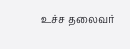உச்ச தலைவர்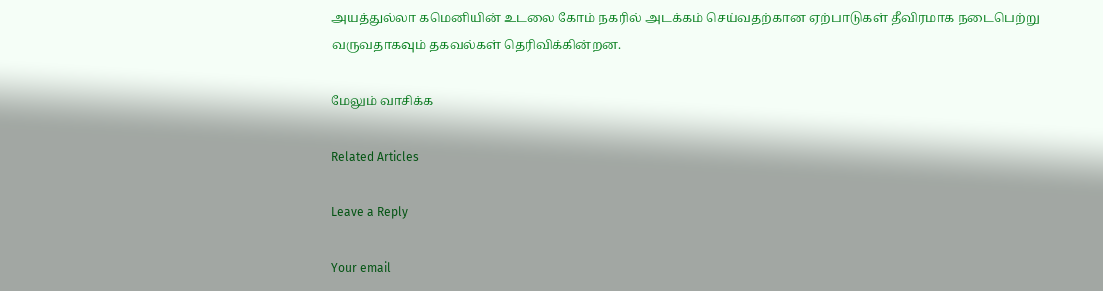அயத்துல்லா கமெனியின் உடலை கோம் நகரில் அடக்கம் செய்வதற்கான ஏற்பாடுகள் தீவிரமாக நடைபெற்று வருவதாகவும் தகவல்கள் தெரிவிக்கின்றன.

மேலும் வாசிக்க

Related Articles

Leave a Reply

Your email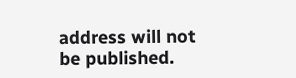address will not be published.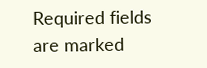Required fields are marked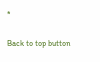*

Back to top button